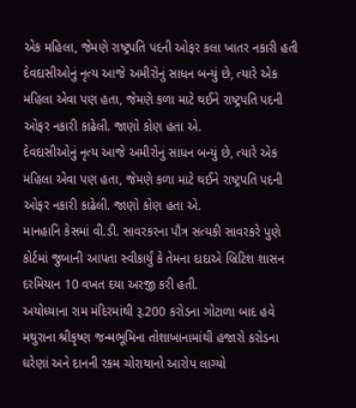એક મહિલા, જેમણે રાષ્ટ્રપતિ પદની ઓફર કલા ખાતર નકારી હતી
દેવદાસીઓનું નૃત્ય આજે અમીરોનું સાધન બન્યું છે, ત્યારે એક મહિલા એવા પણ હતા, જેમણે કળા માટે થઈને રાષ્ટ્રપતિ પદની ઓફર નકારી કાઢેલી. જાણો કોણ હતા એ.
દેવદાસીઓનું નૃત્ય આજે અમીરોનું સાધન બન્યું છે, ત્યારે એક મહિલા એવા પણ હતા, જેમણે કળા માટે થઈને રાષ્ટ્રપતિ પદની ઓફર નકારી કાઢેલી. જાણો કોણ હતા એ.
માનહાનિ કેસમાં વી.ડી. સાવરકરના પૌત્ર સત્યકી સાવરકરે પુણે કોર્ટમાં જુબાની આપતા સ્વીકાર્યું કે તેમના દાદાએ બ્રિટિશ શાસન દરમિયાન 10 વખત દયા અરજી કરી હતી.
અયોધ્યાના રામ મંદિરમાંથી રૂ.200 કરોડના ગોટાળા બાદ હવે મથુરાના શ્રીકૃષ્ણ જન્મભૂમિના તોશાખાનામાંથી હજારો કરોડના ઘરેણાં અને દાનની રકમ ચોરાયાનો આરોપ લાગ્યો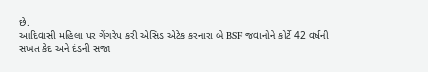છે.
આદિવાસી મહિલા પર ગેંગરેપ કરી એસિડ એટેક કરનારા બે BSF જવાનોને કોર્ટે 42 વર્ષની સખત કેદ અને દંડની સજા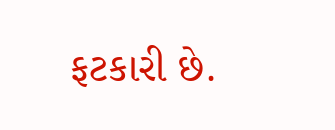ફટકારી છે.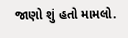જાણો શું હતો મામલો.